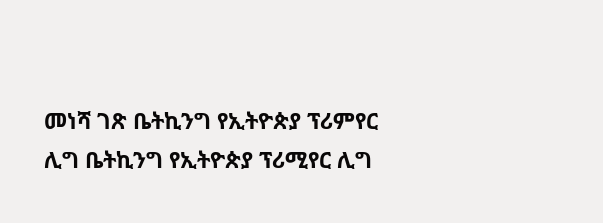መነሻ ገጽ ቤትኪንግ የኢትዮጵያ ፕሪምየር ሊግ ቤትኪንግ የኢትዮጵያ ፕሪሚየር ሊግ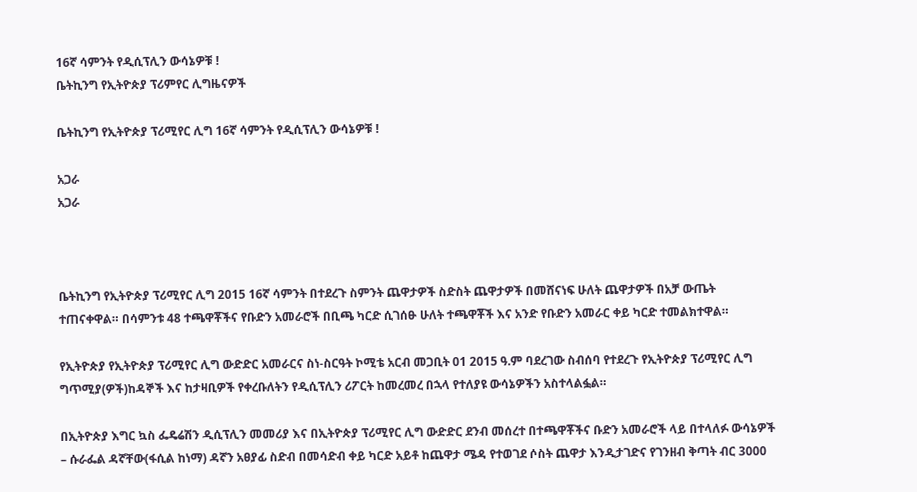16ኛ ሳምንት የዲሲፕሊን ውሳኔዎቹ !
ቤትኪንግ የኢትዮጵያ ፕሪምየር ሊግዜናዎች

ቤትኪንግ የኢትዮጵያ ፕሪሚየር ሊግ 16ኛ ሳምንት የዲሲፕሊን ውሳኔዎቹ !

አጋራ
አጋራ



ቤትኪንግ የኢትዮጵያ ፕሪሚየር ሊግ 2015 16ኛ ሳምንት በተደረጉ ስምንት ጨዋታዎች ስድስት ጨዋታዎች በመሸናነፍ ሁለት ጨዋታዎች በአቻ ውጤት ተጠናቀዋል። በሳምንቱ 48 ተጫዋቾችና የቡድን አመራሮች በቢጫ ካርድ ሲገሰፁ ሁለት ተጫዋቾች እና አንድ የቡድን አመራር ቀይ ካርድ ተመልክተዋል።

የኢትዮጵያ የኢትዮጵያ ፕሪሚየር ሊግ ውድድር አመራርና ስነ-ስርዓት ኮሚቴ አርብ መጋቢት 01 2015 ዓ.ም ባደረገው ስብሰባ የተደረጉ የኢትዮጵያ ፕሪሚየር ሊግ ግጥሚያ(ዎች)ከዳኞች እና ከታዛቢዎች የቀረቡለትን የዲሲፕሊን ሪፖርት ከመረመረ በኋላ የተለያዩ ውሳኔዎችን አስተላልፏል።

በኢትዮጵያ እግር ኳስ ፌዴሬሽን ዲሲፕሊን መመሪያ እና በኢትዮጵያ ፕሪሚየር ሊግ ውድድር ደንብ መሰረተ በተጫዋቾችና ቡድን አመራሮች ላይ በተላለፉ ውሳኔዎች – ሱራፌል ዳኛቸው(ፋሲል ከነማ) ዳኛን አፀያፊ ስድብ በመሳድብ ቀይ ካርድ አይቶ ከጨዋታ ሜዳ የተወገደ ሶስት ጨዋታ እንዲታገድና የገንዘብ ቅጣት ብር 3000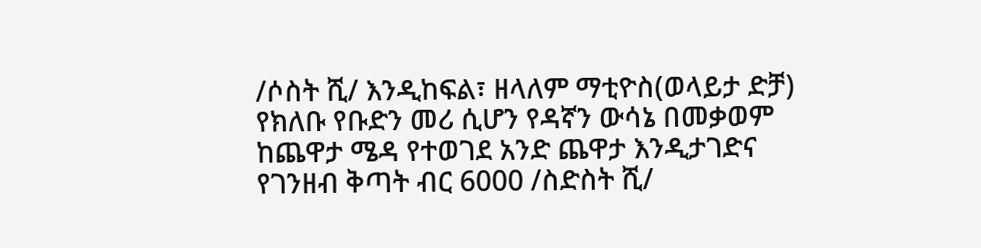/ሶስት ሺ/ እንዲከፍል፣ ዘላለም ማቲዮስ(ወላይታ ድቻ) የክለቡ የቡድን መሪ ሲሆን የዳኛን ውሳኔ በመቃወም ከጨዋታ ሜዳ የተወገደ አንድ ጨዋታ እንዲታገድና የገንዘብ ቅጣት ብር 6000 /ስድስት ሺ/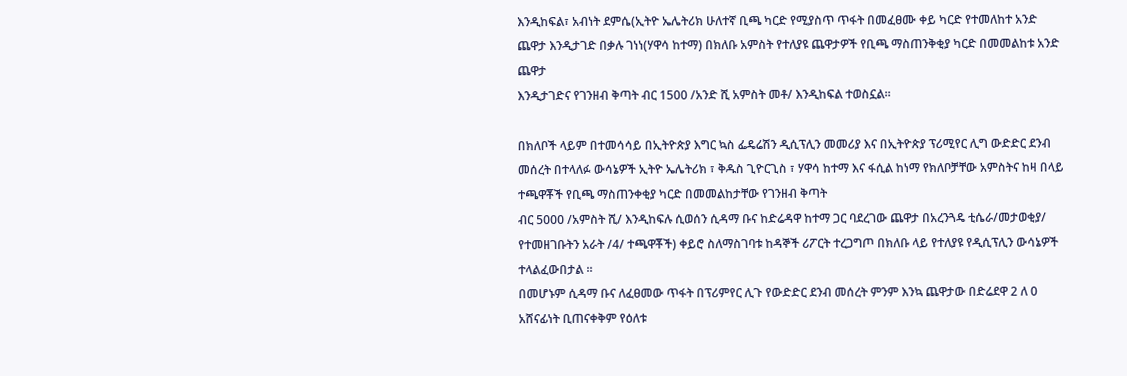እንዲከፍል፣ አብነት ደምሴ(ኢትዮ ኤሌትሪክ ሁለተኛ ቢጫ ካርድ የሚያስጥ ጥፋት በመፈፀሙ ቀይ ካርድ የተመለከተ አንድ ጨዋታ እንዲታገድ በቃሉ ገነነ(ሃዋሳ ከተማ) በክለቡ አምስት የተለያዩ ጨዋታዎች የቢጫ ማስጠንቅቂያ ካርድ በመመልከቱ አንድ ጨዋታ
እንዲታገድና የገንዘብ ቅጣት ብር 1500 /አንድ ሺ አምስት መቶ/ እንዲከፍል ተወስኗል።

በክለቦች ላይም በተመሳሳይ በኢትዮጵያ እግር ኳስ ፌዴሬሽን ዲሲፕሊን መመሪያ እና በኢትዮጵያ ፕሪሚየር ሊግ ውድድር ደንብ መሰረት በተላለፉ ውሳኔዎች ኢትዮ ኤሌትሪክ ፣ ቅዱስ ጊዮርጊስ ፣ ሃዋሳ ከተማ እና ፋሲል ከነማ የክለቦቻቸው አምስትና ከዛ በላይ ተጫዋቾች የቢጫ ማስጠንቀቂያ ካርድ በመመልከታቸው የገንዘብ ቅጣት
ብር 5000 /አምስት ሺ/ እንዲከፍሉ ሲወሰን ሲዳማ ቡና ከድሬዳዋ ከተማ ጋር ባደረገው ጨዋታ በአረንጓዴ ቲሴራ/መታወቂያ/ የተመዘገቡትን አራት /4/ ተጫዋቾች) ቀይሮ ስለማስገባቱ ከዳኞች ሪፖርት ተረጋግጦ በክለቡ ላይ የተለያዩ የዲሲፕሊን ውሳኔዎች ተላልፈውበታል ።
በመሆኑም ሲዳማ ቡና ለፈፀመው ጥፋት በፕሪምየር ሊጉ የውድድር ደንብ መሰረት ምንም እንኳ ጨዋታው በድሬደዋ 2 ለ 0 አሸናፊነት ቢጠናቀቅም የዕለቱ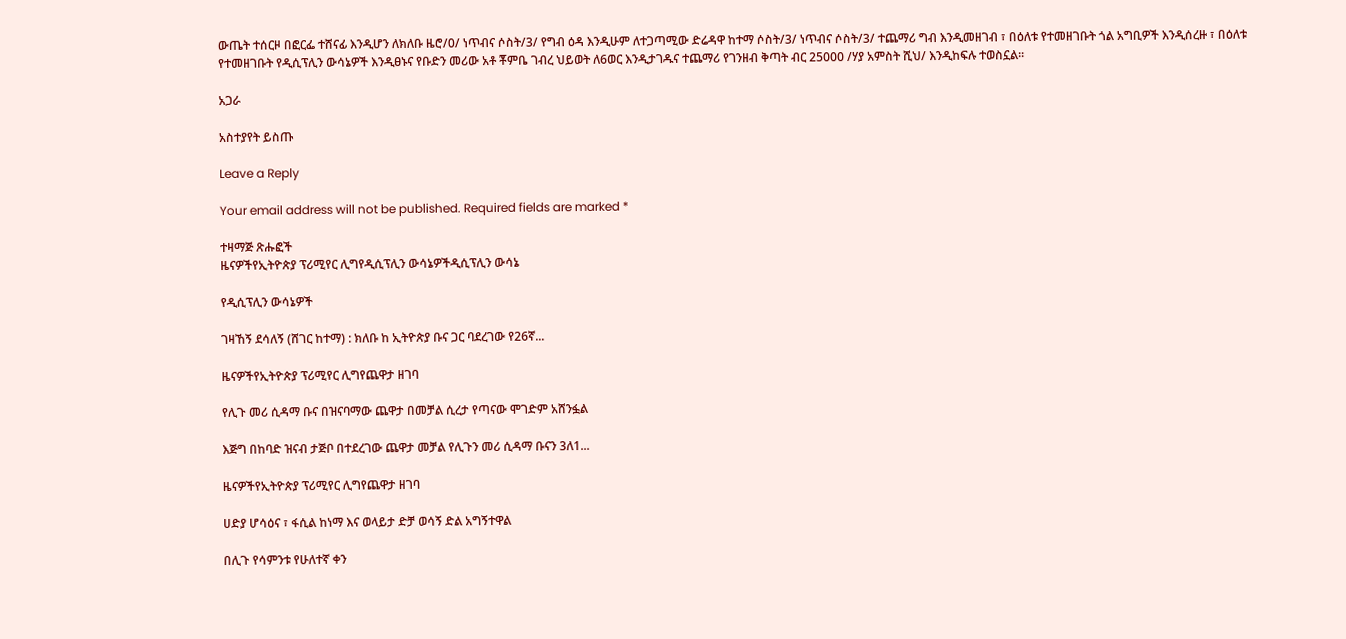ውጤት ተሰርዞ በፎርፌ ተሸናፊ እንዲሆን ለክለቡ ዜሮ/0/ ነጥብና ሶስት/3/ የግብ ዕዳ እንዲሁም ለተጋጣሚው ድሬዳዋ ከተማ ሶስት/3/ ነጥብና ሶስት/3/ ተጨማሪ ግብ እንዲመዘገብ ፣ በዕለቱ የተመዘገቡት ጎል አግቢዎች እንዲሰረዙ ፣ በዕለቱ የተመዘገቡት የዲሲፕሊን ውሳኔዎች እንዲፀኑና የቡድን መሪው አቶ ቾምቤ ገብረ ህይወት ለ6ወር እንዲታገዱና ተጨማሪ የገንዘብ ቅጣት ብር 25000 /ሃያ አምስት ሺህ/ እንዲከፍሉ ተወስኗል፡፡

አጋራ

አስተያየት ይስጡ

Leave a Reply

Your email address will not be published. Required fields are marked *

ተዛማጅ ጽሑፎች
ዜናዎችየኢትዮጵያ ፕሪሚየር ሊግየዲሲፕሊን ውሳኔዎችዲሲፕሊን ውሳኔ

የዲሲፕሊን ውሳኔዎች

ገዛኸኝ ደሳለኝ (ሸገር ከተማ) : ክለቡ ከ ኢትዮጵያ ቡና ጋር ባደረገው የ26ኛ...

ዜናዎችየኢትዮጵያ ፕሪሚየር ሊግየጨዋታ ዘገባ

የሊጉ መሪ ሲዳማ ቡና በዝናባማው ጨዋታ በመቻል ሲረታ የጣናው ሞገድም አሸንፏል

እጅግ በከባድ ዝናብ ታጅቦ በተደረገው ጨዋታ መቻል የሊጉን መሪ ሲዳማ ቡናን 3ለ1...

ዜናዎችየኢትዮጵያ ፕሪሚየር ሊግየጨዋታ ዘገባ

ሀድያ ሆሳዕና ፣ ፋሲል ከነማ እና ወላይታ ድቻ ወሳኝ ድል አግኝተዋል

በሊጉ የሳምንቱ የሁለተኛ ቀን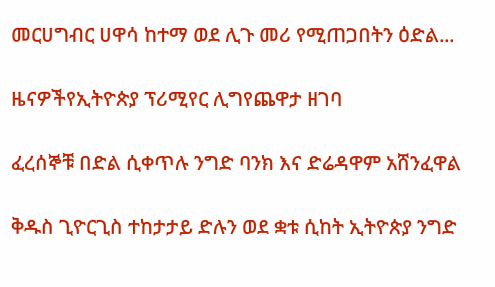መርሀግብር ሀዋሳ ከተማ ወደ ሊጉ መሪ የሚጠጋበትን ዕድል...

ዜናዎችየኢትዮጵያ ፕሪሚየር ሊግየጨዋታ ዘገባ

ፈረሰኞቹ በድል ሲቀጥሉ ንግድ ባንክ እና ድሬዳዋም አሸንፈዋል

ቅዱስ ጊዮርጊስ ተከታታይ ድሉን ወደ ቋቱ ሲከት ኢትዮጵያ ንግድ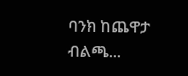ባንክ ከጨዋታ ብልጫ...